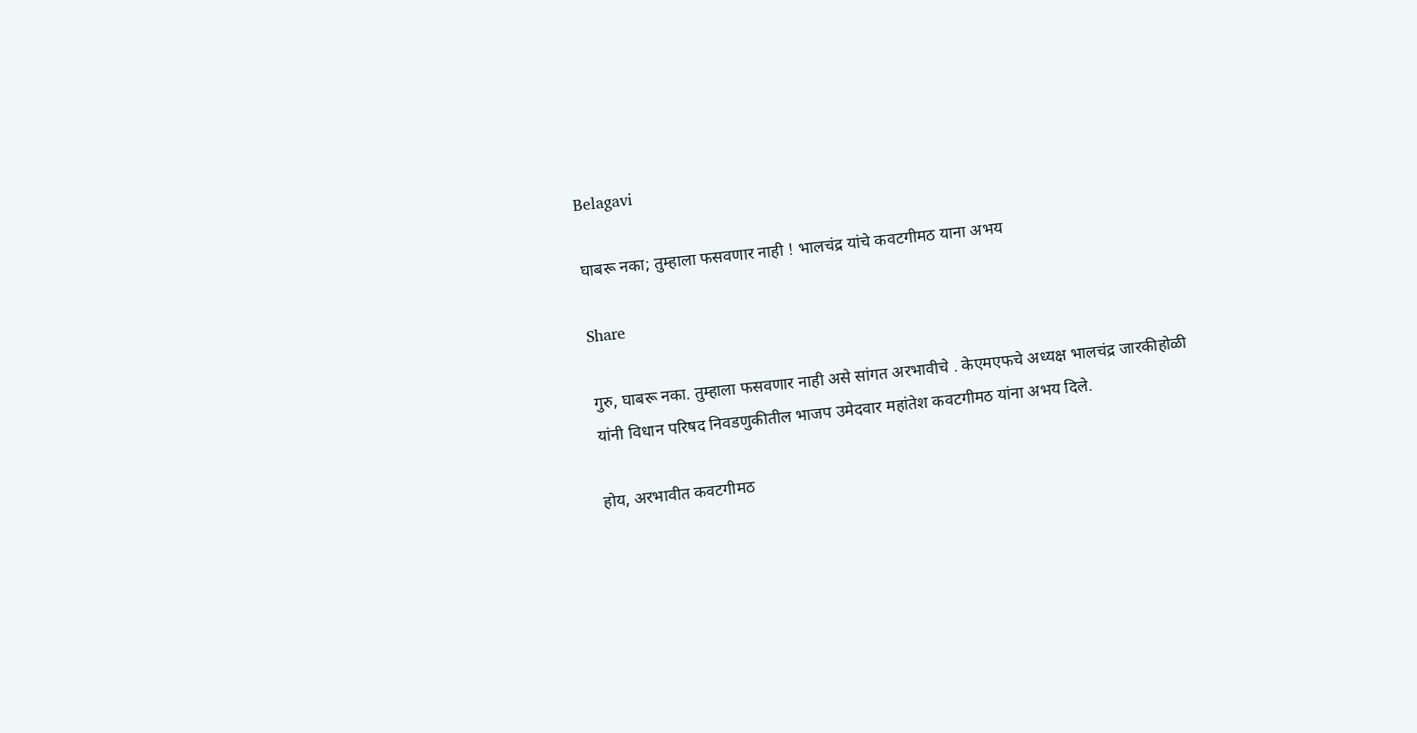Belagavi

घाबरू नका; तुम्हाला फसवणार नाही ! भालचंद्र यांचे कवटगीमठ याना अभय

Share

गुरु, घाबरू नका. तुम्हाला फसवणार नाही असे सांगत अरभावीचे . केएमएफचे अध्यक्ष भालचंद्र जारकीहोळी यांनी विधान परिषद निवडणुकीतील भाजप उमेदवार महांतेश कवटगीमठ यांना अभय दिले.

होय, अरभावीत कवटगीमठ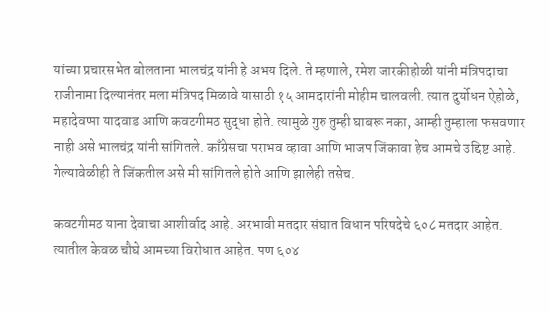यांच्या प्रचारसभेत बोलताना भालचंद्र यांनी हे अभय दिले. ते म्हणाले, रमेश जारकीहोळी यांनी मंत्रिपदाचा राजीनामा दिल्यानंतर मला मंत्रिपद मिळावे यासाठी १५ आमदारांनी मोहीम चालवली. त्यात दुर्योधन ऐहोळे, महादेवप्पा यादवाड आणि कवटगीमठ सुद्धा होते. त्यामुळे गुरु तुम्ही घाबरू नका, आम्ही तुम्हाला फसवणार नाही असे भालचंद्र यांनी सांगितले. काँग्रेसचा पराभव व्हावा आणि भाजप जिंकावा हेच आमचे उद्दिष्ट आहे. गेल्यावेळीही ते जिंकतील असे मी सांगितले होते आणि झालेही तसेच.

कवटगीमठ याना देवाचा आशीर्वाद आहे. अरभावी मतदार संघात विधान परिषदेचे ६०८ मतदार आहेत. त्यातील केवळ चौघे आमच्या विरोधात आहेत. पण ६०४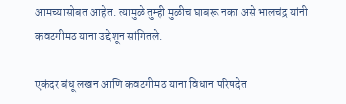आमच्यासोबत आहेत. त्यामुळे तुम्ही मुळीच घाबरू नका असे भालचंद्र यांनी कवटगीमठ याना उद्देशून सांगितले.

एकंदर बंधू लखन आणि कवटगीमठ याना विधान परिषदेत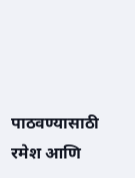पाठवण्यासाठी रमेश आणि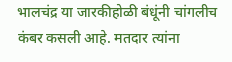भालचंद्र या जारकीहोळी बंधूंनी चांगलीच कंबर कसली आहे. मतदार त्यांना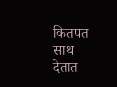कितपत साथ देतात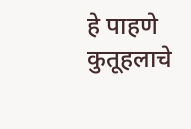हे पाहणे कुतूहलाचे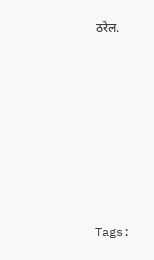ठरेल.







Tags: